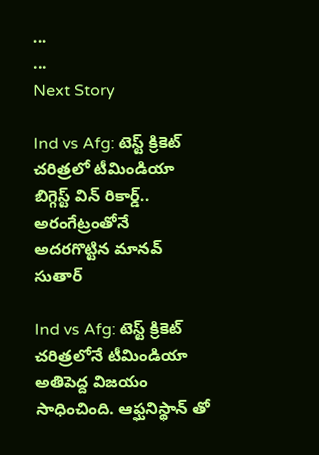...
...
Next Story

Ind vs Afg: టెస్ట్ క్రికెట్ చరిత్రలో టీమిండియా బిగ్గెస్ట్ విన్ రికార్డ్.. అరంగేట్రంతోనే అదరగొట్టిన మానవ్ సుతార్

Ind vs Afg: టెస్ట్ క్రికెట్ చరిత్రలోనే టీమిండియా అతిపెద్ద విజయం సాధించింది. ఆఫ్ఘనిస్థాన్ తో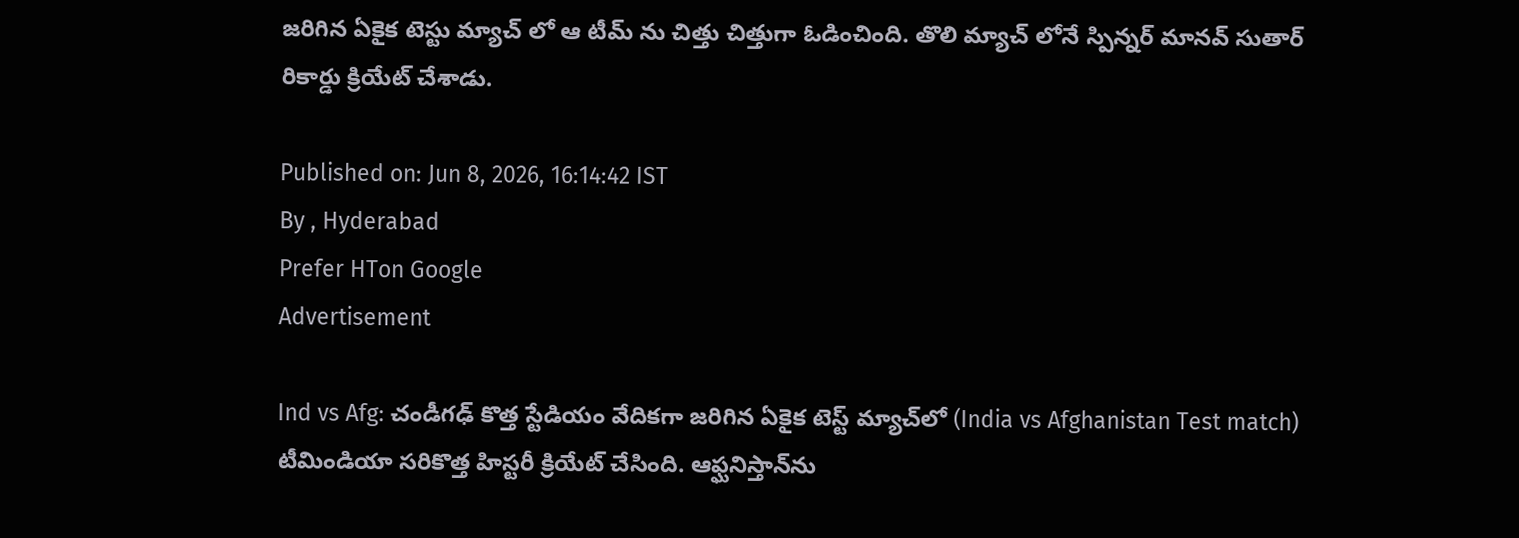జరిగిన ఏకైక టెస్టు మ్యాచ్ లో ఆ టీమ్ ను చిత్తు చిత్తుగా ఓడించింది. తొలి మ్యాచ్ లోనే స్పిన్నర్ మానవ్ సుతార్ రికార్డు క్రియేట్ చేశాడు.

Published on: Jun 8, 2026, 16:14:42 IST
By , Hyderabad
Prefer HTon Google
Advertisement

Ind vs Afg: చండీగఢ్ కొత్త స్టేడియం వేదికగా జరిగిన ఏకైక టెస్ట్ మ్యాచ్‌లో (India vs Afghanistan Test match) టీమిండియా సరికొత్త హిస్టరీ క్రియేట్ చేసింది. ఆఫ్ఘనిస్తాన్‌ను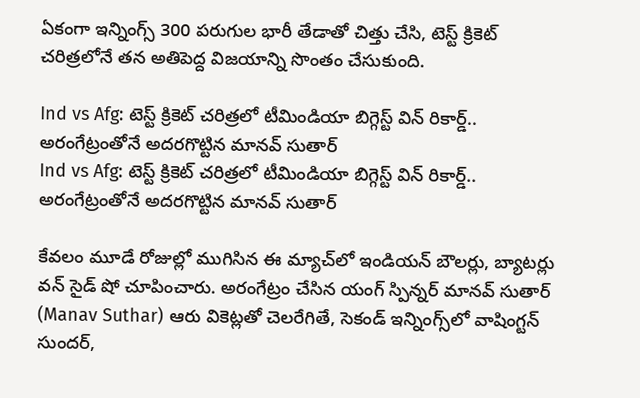ఏకంగా ఇన్నింగ్స్ 300 పరుగుల భారీ తేడాతో చిత్తు చేసి, టెస్ట్ క్రికెట్ చరిత్రలోనే తన అతిపెద్ద విజయాన్ని సొంతం చేసుకుంది.

Ind vs Afg: టెస్ట్ క్రికెట్ చరిత్రలో టీమిండియా బిగ్గెస్ట్ విన్ రికార్డ్.. అరంగేట్రంతోనే అదరగొట్టిన మానవ్ సుతార్
Ind vs Afg: టెస్ట్ క్రికెట్ చరిత్రలో టీమిండియా బిగ్గెస్ట్ విన్ రికార్డ్.. అరంగేట్రంతోనే అదరగొట్టిన మానవ్ సుతార్

కేవలం మూడే రోజుల్లో ముగిసిన ఈ మ్యాచ్‌లో ఇండియన్ బౌలర్లు, బ్యాటర్లు వన్ సైడ్ షో చూపించారు. అరంగేట్రం చేసిన యంగ్ స్పిన్నర్ మానవ్ సుతార్ (Manav Suthar) ఆరు వికెట్లతో చెలరేగితే, సెకండ్ ఇన్నింగ్స్‌లో వాషింగ్టన్ సుందర్,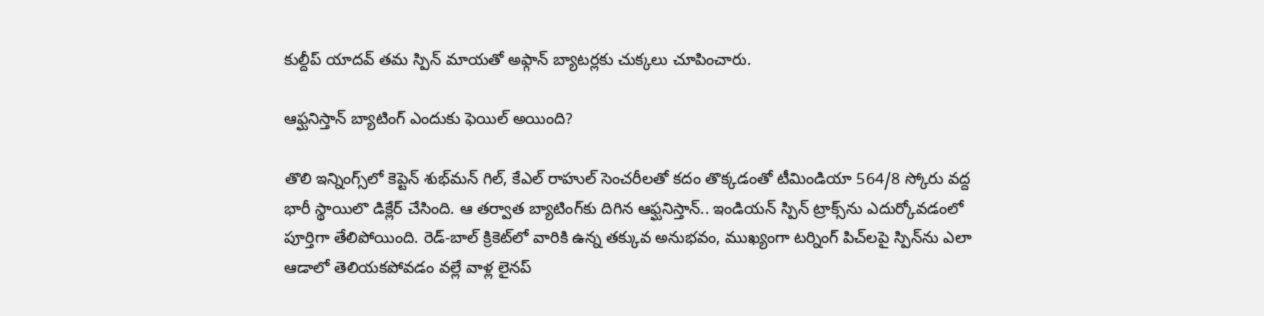కుల్దీప్ యాదవ్ తమ స్పిన్ మాయతో అఫ్గాన్ బ్యాటర్లకు చుక్కలు చూపించారు.

ఆఫ్ఘనిస్తాన్‌ బ్యాటింగ్ ఎందుకు ఫెయిల్ అయింది?

తొలి ఇన్నింగ్స్‌లో కెప్టెన్ శుభ్‌మన్ గిల్, కేఎల్ రాహుల్ సెంచరీలతో కదం తొక్కడంతో టీమిండియా 564/8 స్కోరు వద్ద భారీ స్థాయిలొ డిక్లేర్ చేసింది. ఆ తర్వాత బ్యాటింగ్‌కు దిగిన ఆఫ్ఘనిస్తాన్‌.. ఇండియన్ స్పిన్ ట్రాక్స్‌ను ఎదుర్కోవడంలో పూర్తిగా తేలిపోయింది. రెడ్-బాల్ క్రికెట్‌లో వారికి ఉన్న తక్కువ అనుభవం, ముఖ్యంగా టర్నింగ్ పిచ్‌లపై స్పిన్‌ను ఎలా ఆడాలో తెలియకపోవడం వల్లే వాళ్ల లైనప్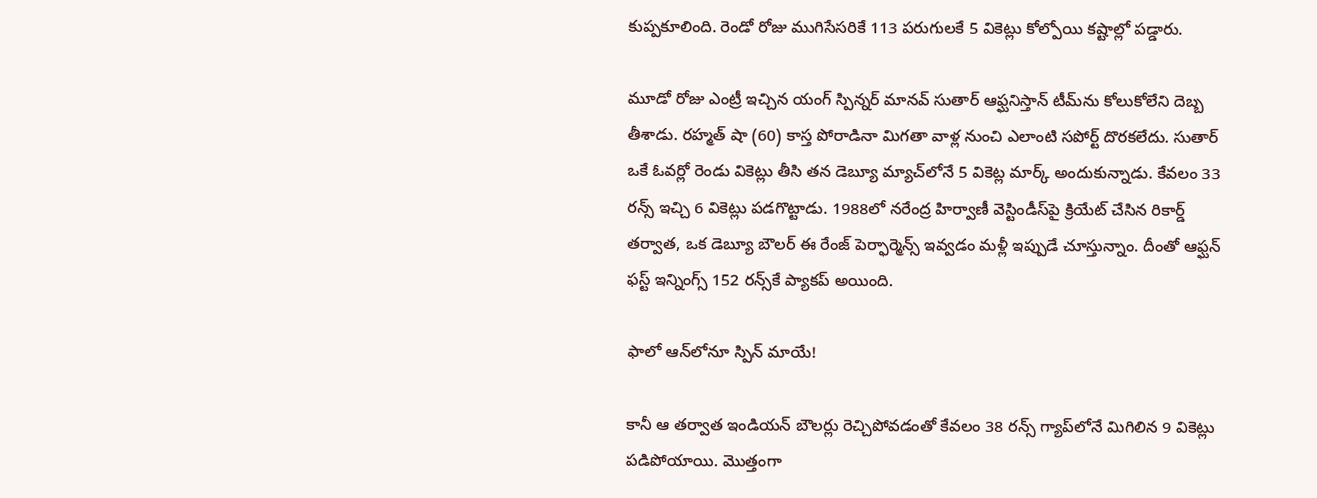కుప్పకూలింది. రెండో రోజు ముగిసేసరికే 113 పరుగులకే 5 వికెట్లు కోల్పోయి కష్టాల్లో పడ్డారు.

మూడో రోజు ఎంట్రీ ఇచ్చిన యంగ్ స్పిన్నర్ మానవ్ సుతార్ ఆఫ్ఘనిస్తాన్‌ టీమ్‌ను కోలుకోలేని దెబ్బ తీశాడు. రహ్మత్ షా (60) కాస్త పోరాడినా మిగతా వాళ్ల నుంచి ఎలాంటి సపోర్ట్ దొరకలేదు. సుతార్ ఒకే ఓవర్లో రెండు వికెట్లు తీసి తన డెబ్యూ మ్యాచ్‌లోనే 5 వికెట్ల మార్క్ అందుకున్నాడు. కేవలం 33 రన్స్ ఇచ్చి 6 వికెట్లు పడగొట్టాడు. 1988లో నరేంద్ర హిర్వాణీ వెస్టిండీస్‌పై క్రియేట్ చేసిన రికార్డ్ తర్వాత, ఒక డెబ్యూ బౌలర్ ఈ రేంజ్ పెర్ఫార్మెన్స్ ఇవ్వడం మళ్లీ ఇప్పుడే చూస్తున్నాం. దీంతో ఆఫ్ఘన్ ఫస్ట్ ఇన్నింగ్స్ 152 రన్స్‌కే ప్యాకప్ అయింది.

ఫాలో ఆన్‌లోనూ స్పిన్ మాయే!

కానీ ఆ తర్వాత ఇండియన్ బౌలర్లు రెచ్చిపోవడంతో కేవలం 38 రన్స్ గ్యాప్‌లోనే మిగిలిన 9 వికెట్లు పడిపోయాయి. మొత్తంగా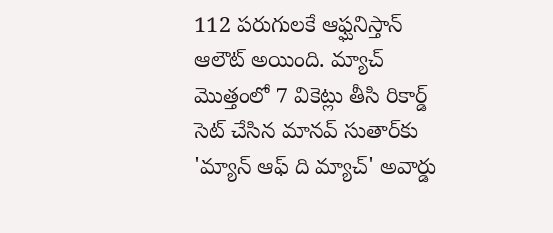112 పరుగులకే ఆఫ్ఘనిస్తాన్‌ ఆలౌట్ అయింది. మ్యాచ్ మొత్తంలో 7 వికెట్లు తీసి రికార్డ్ సెట్ చేసిన మానవ్ సుతార్‌కు 'మ్యాన్ ఆఫ్ ది మ్యాచ్' అవార్డు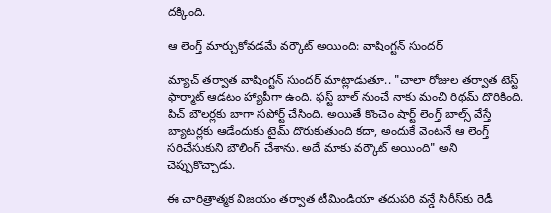దక్కింది.

ఆ లెంగ్త్ మార్చుకోవడమే వర్కౌట్ అయింది: వాషింగ్టన్ సుందర్

మ్యాచ్ తర్వాత వాషింగ్టన్ సుందర్ మాట్లాడుతూ.. "చాలా రోజుల తర్వాత టెస్ట్ ఫార్మాట్ ఆడటం హ్యాపీగా ఉంది. ఫస్ట్ బాల్ నుంచే నాకు మంచి రిథమ్ దొరికింది. పిచ్ బౌలర్లకు బాగా సపోర్ట్ చేసింది. అయితే కొంచెం షార్ట్ లెంగ్త్ బాల్స్ వేస్తే బ్యాటర్లకు ఆడేందుకు టైమ్ దొరుకుతుంది కదా, అందుకే వెంటనే ఆ లెంగ్త్ సరిచేసుకుని బౌలింగ్ చేశాను. అదే మాకు వర్కౌట్ అయింది" అని చెప్పుకొచ్చాడు.

ఈ చారిత్రాత్మక విజయం తర్వాత టీమిండియా తదుపరి వన్డే సిరీస్‌కు రెడీ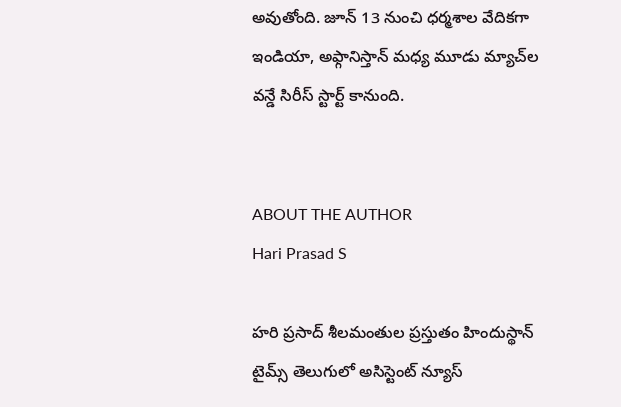అవుతోంది. జూన్ 13 నుంచి ధర్మశాల వేదికగా ఇండియా, అఫ్గానిస్తాన్ మధ్య మూడు మ్యాచ్‌ల వన్డే సిరీస్ స్టార్ట్ కానుంది.


ABOUT THE AUTHOR
Hari Prasad S

హరి ప్రసాద్ శీలమంతుల ప్రస్తుతం హిందుస్థాన్ టైమ్స్ తెలుగులో అసిస్టెంట్ న్యూస్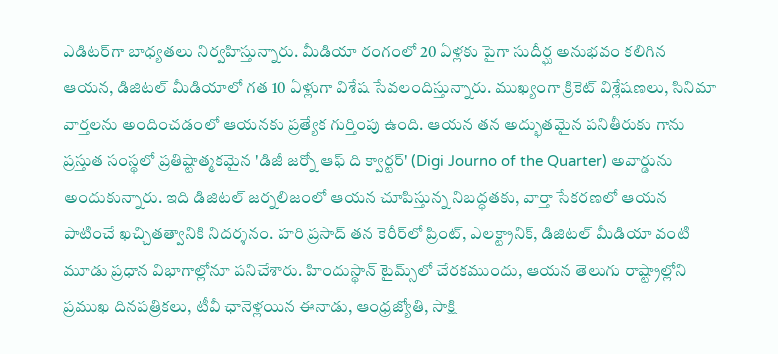ఎడిటర్‌గా బాధ్యతలు నిర్వహిస్తున్నారు. మీడియా రంగంలో 20 ఏళ్లకు పైగా సుదీర్ఘ అనుభవం కలిగిన ఆయన, డిజిటల్ మీడియాలో గత 10 ఏళ్లుగా విశేష సేవలందిస్తున్నారు. ముఖ్యంగా క్రికెట్ విశ్లేషణలు, సినిమా వార్తలను అందించడంలో ఆయనకు ప్రత్యేక గుర్తింపు ఉంది. ఆయన తన అద్భుతమైన పనితీరుకు గాను ప్రస్తుత సంస్థలో ప్రతిష్టాత్మకమైన 'డిజీ జర్నో ఆఫ్ ది క్వార్టర్' (Digi Journo of the Quarter) అవార్డును అందుకున్నారు. ఇది డిజిటల్ జర్నలిజంలో ఆయన చూపిస్తున్న నిబద్ధతకు, వార్తా సేకరణలో ఆయన పాటించే ఖచ్చితత్వానికి నిదర్శనం. హరి ప్రసాద్ తన కెరీర్‌లో ప్రింట్, ఎలక్ట్రానిక్, డిజిటల్ మీడియా వంటి మూడు ప్రధాన విభాగాల్లోనూ పనిచేశారు. హిందుస్థాన్ టైమ్స్‌లో చేరకముందు, ఆయన తెలుగు రాష్ట్రాల్లోని ప్రముఖ దినపత్రికలు, టీవీ ఛానెళ్లయిన ఈనాడు, ఆంధ్రజ్యోతి, సాక్షి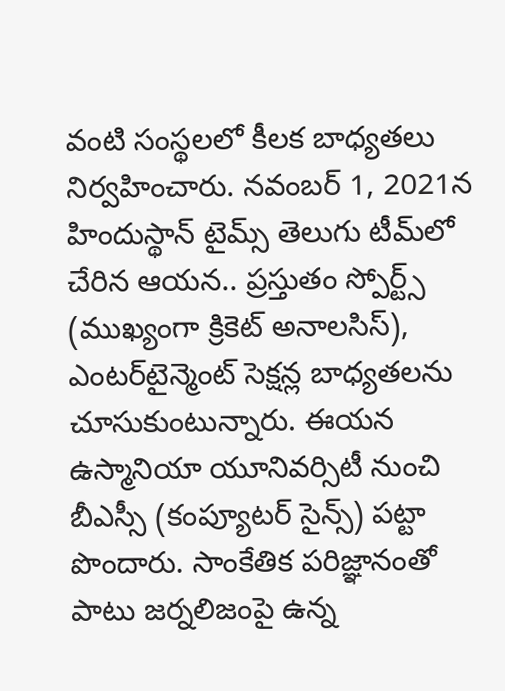వంటి సంస్థలలో కీలక బాధ్యతలు నిర్వహించారు. నవంబర్ 1, 2021న హిందుస్థాన్ టైమ్స్ తెలుగు టీమ్‌లో చేరిన ఆయన.. ప్రస్తుతం స్పోర్ట్స్ (ముఖ్యంగా క్రికెట్ అనాలసిస్), ఎంటర్‌టైన్మెంట్ సెక్షన్ల బాధ్యతలను చూసుకుంటున్నారు. ఈయన ఉస్మానియా యూనివర్సిటీ నుంచి బీఎస్సీ (కంప్యూటర్ సైన్స్) పట్టా పొందారు. సాంకేతిక పరిజ్ఞానంతో పాటు జర్నలిజంపై ఉన్న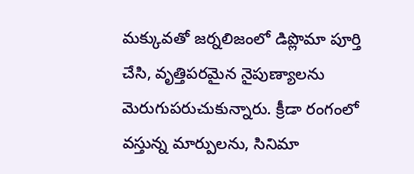మక్కువతో జర్నలిజంలో డిప్లొమా పూర్తి చేసి, వృత్తిపరమైన నైపుణ్యాలను మెరుగుపరుచుకున్నారు. క్రీడా రంగంలో వస్తున్న మార్పులను, సినిమా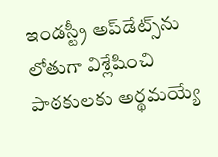ఇండస్ట్రీ అప్‌డేట్స్‌ను లోతుగా విశ్లేషించి పాఠకులకు అర్థమయ్యే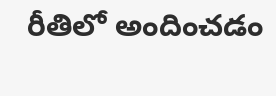రీతిలో అందించడం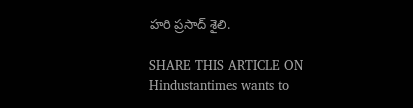హరి ప్రసాద్ శైలి.

SHARE THIS ARTICLE ON
Hindustantimes wants to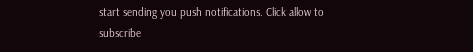start sending you push notifications. Click allow to subscribe